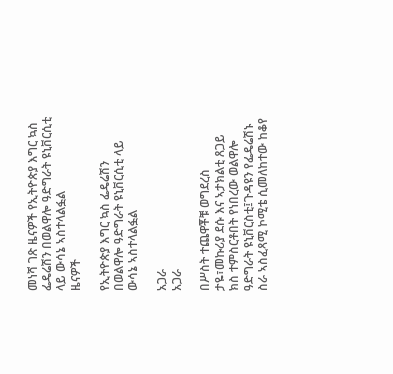መነሻ ገጽ ዜናዎች የኢትዮጵያ እግር ኳስ ፌዴሬሽን በወልዋሎ ዓድግራት ዩኒቨርሲቲ ላይ ውሳኔ ኣስተላልፏል
ዜናዎች

የኢትዮጵያ እግር ኳስ ፌዴሬሽን በወልዋሎ ዓድግራት ዩኒቨርሲቲ ላይ ውሳኔ ኣስተላልፏል

አጋራ
አጋራ

በሥስት ተጨዋቾቹ ወግደረስ ታዬ፣መኩሪያ ደሱ እና ኣታክልቲ ጸጋይ ክስ ተምስርቶበት የነበረው ወልዋሎ ዓድግራት ዩኒቨርስቲ፤ጉዳዩን የፌዴሬሽኑ ስራ ኣስፈጻሚ ኮሚቴ ሲመለከተው ከቆየ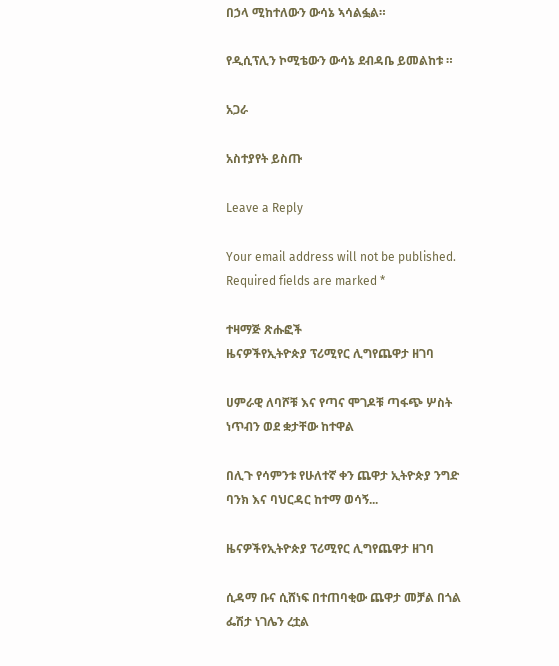በኃላ ሚከተለውን ውሳኔ ኣሳልፏል።

የዲሲፕሊን ኮሚቴውን ውሳኔ ደብዳቤ ይመልከቱ ።

አጋራ

አስተያየት ይስጡ

Leave a Reply

Your email address will not be published. Required fields are marked *

ተዛማጅ ጽሑፎች
ዜናዎችየኢትዮጵያ ፕሪሚየር ሊግየጨዋታ ዘገባ

ሀምራዊ ለባሾቹ እና የጣና ሞገዶቹ ጣፋጭ ሦስት ነጥብን ወደ ቋታቸው ከተዋል

በሊጉ የሳምንቱ የሁለተኛ ቀን ጨዋታ ኢትዮጵያ ንግድ ባንክ እና ባህርዳር ከተማ ወሳኝ...

ዜናዎችየኢትዮጵያ ፕሪሚየር ሊግየጨዋታ ዘገባ

ሲዳማ ቡና ሲሸነፍ በተጠባቂው ጨዋታ መቻል በጎል ፌሽታ ነገሌን ረቷል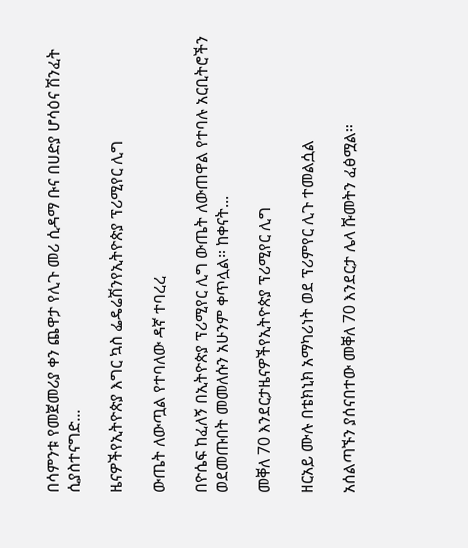በሳምንቱ የመጀመሪያ ቀን ጨዋታ የሊጉ መሪ ሲዳማ ቡና በሀድያ ሆሳዕና ሽንፈት ሲያስተናግድ...

ዜናዎችየኢትዮጵያ እግር ኳስ ፌዴሬሽንየኢትዮጵያ ፕሪሚየር ሊግ

ውጤት ለውጧል የተባለው ዳኛ ተባረረ

በዮሴፍ ከፈለኝ በኢትዮጵያ ፕሪሚየር ሊግ ውጤት ለውጠዋል የተባሉ አርቢትሮችን ወደመጡበት መመለሱን አሁንም ቀጥሏል። ከቀናት...

መቐለ 70 እንደርታዜናዎችየኢትዮጵያ ፕሪሚየር ሊግ

ዘርአይ ሙሉ በቴክኒክ አማካሪነት ወደ ፕሪምየር ሊጉ ተመልሷል

አሰልጣኙን ያሰናበተው መቐለ 70 እንደርታ ሌላ ሹመትን ፈፅሟል።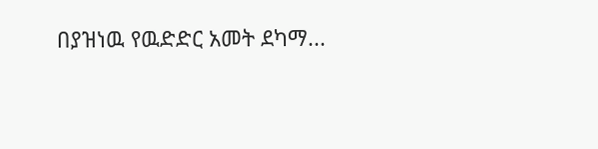በያዝነዉ የዉድድር አመት ደካማ...